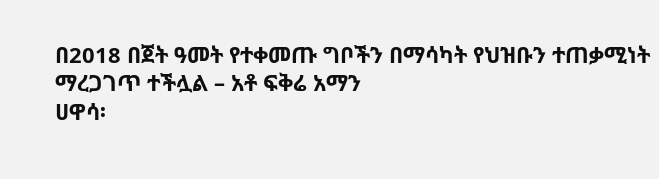በ2018 በጀት ዓመት የተቀመጡ ግቦችን በማሳካት የህዝቡን ተጠቃሚነት ማረጋገጥ ተችሏል – አቶ ፍቅሬ አማን
ሀዋሳ፡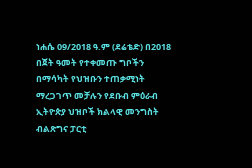ነሐሴ 09/2018 ዓ.ም (ደሬቴድ) በ2018 በጀት ዓመት የተቀመጡ ግቦችን በማሳካት የህዝቡን ተጠቃሚነት ማረጋገጥ መቻሉን የደቡብ ምዕራብ ኢትዮጵያ ህዝቦች ክልላዊ መንግስት ብልጽግና ፓርቲ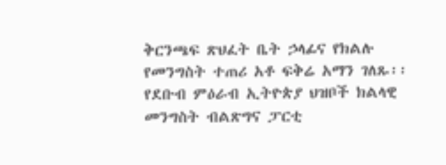ቅርንጫፍ ጽህፈት ቤት ኃላፊና የክልሉ የመንግስት ተጠሪ አቶ ፍቅሬ አማን ገለጹ፡፡
የደቡብ ምዕራብ ኢትዮጵያ ህዝቦች ክልላዊ መንግስት ብልጽግና ፓርቲ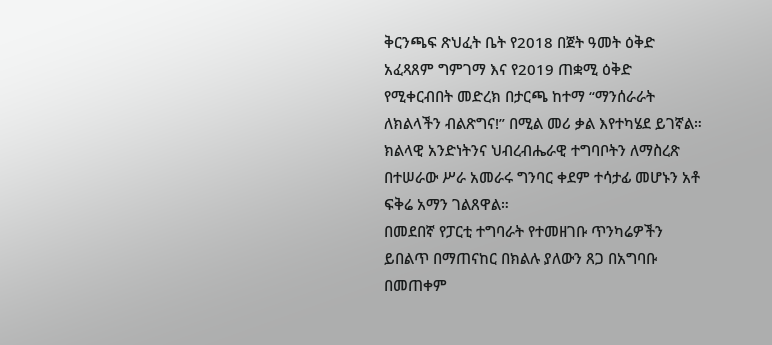ቅርንጫፍ ጽህፈት ቤት የ2018 በጀት ዓመት ዕቅድ አፈጻጸም ግምገማ እና የ2019 ጠቋሚ ዕቅድ የሚቀርብበት መድረክ በታርጫ ከተማ “ማንሰራራት ለክልላችን ብልጽግና!” በሚል መሪ ቃል እየተካሄደ ይገኛል።
ክልላዊ አንድነትንና ህብረብሔራዊ ተግባቦትን ለማስረጽ በተሠራው ሥራ አመራሩ ግንባር ቀደም ተሳታፊ መሆኑን አቶ ፍቅሬ አማን ገልጸዋል።
በመደበኛ የፓርቲ ተግባራት የተመዘገቡ ጥንካሬዎችን ይበልጥ በማጠናከር በክልሉ ያለውን ጸጋ በአግባቡ በመጠቀም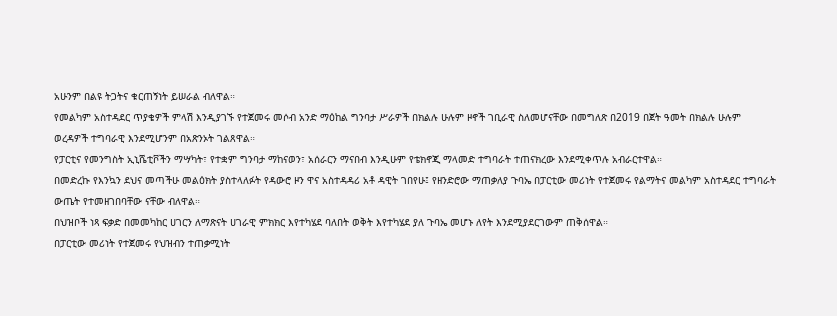አሁንም በልዩ ትጋትና ቁርጠኝነት ይሠራል ብለዋል።
የመልካም አስተዳደር ጥያቄዎች ምላሽ እንዲያገኙ የተጀመሩ መሶብ አንድ ማዕከል ግንባታ ሥራዎች በክልሉ ሁሉም ዞኖች ገቢራዊ ስለመሆናቸው በመግለጽ በ2019 በጀት ዓመት በክልሉ ሁሉም ወረዳዎች ተግባራዊ እንደሚሆንም በአጽንኦት ገልጸዋል።
የፓርቲና የመንግስት ኢኒሼቲቮችን ማሣካት፣ የተቋም ግንባታ ማከናወን፣ አሰራርን ማናበብ እንዲሁም የቴክኖጂ ማላመድ ተግባራት ተጠናክረው እንደሚቀጥሉ አብራርተዋል።
በመድረኩ የእንኳን ደህና መጣችሁ መልዕክት ያስተላለፉት የዳውሮ ዞን ዋና አስተዳዳሪ አቶ ዳዊት ገበየሁ፤ የዘንድሮው ማጠቃለያ ጉባኤ በፓርቲው መሪነት የተጀመሩ የልማትና መልካም አስተዳደር ተግባራት ውጤት የተመዘገበባቸው ናቸው ብለዋል።
በህዝቦች ነጻ ፍቃድ በመመካከር ሀገርን ለማጽናት ሀገራዊ ምክክር እየተካሄደ ባለበት ወቅት እየተካሄደ ያለ ጉባኤ መሆኑ ለየት እንደሚያደርገውም ጠቅሰዋል።
በፓርቲው መሪነት የተጀመሩ የህዝብን ተጠቃሚነት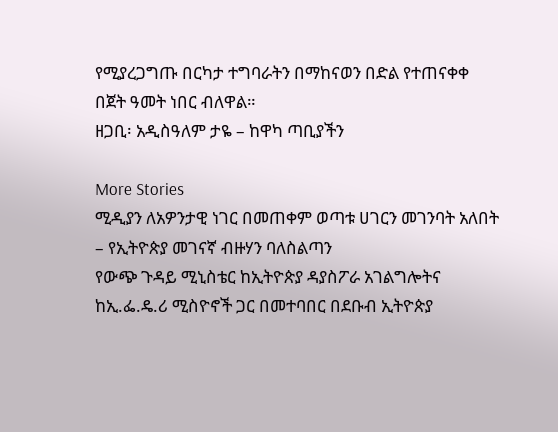የሚያረጋግጡ በርካታ ተግባራትን በማከናወን በድል የተጠናቀቀ በጀት ዓመት ነበር ብለዋል።
ዘጋቢ፡ አዲስዓለም ታዬ – ከዋካ ጣቢያችን

More Stories
ሚዲያን ለአዎንታዊ ነገር በመጠቀም ወጣቱ ሀገርን መገንባት አለበት – የኢትዮጵያ መገናኛ ብዙሃን ባለስልጣን
የውጭ ጉዳይ ሚኒስቴር ከኢትዮጵያ ዳያስፖራ አገልግሎትና ከኢ.ፌ.ዴ.ሪ ሚስዮኖች ጋር በመተባበር በደቡብ ኢትዮጵያ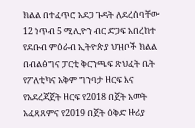ክልል በተፈጥሮ አደጋ ጉዳት ለደረሰባቸው 12 ነጥብ 5 ሚሊዮን ብር ድጋፍ አበረከተ
የደቡብ ምዕራብ ኢትዮጵያ ህዝቦች ክልል በብልፅግና ፓርቲ ቅርንጫፍ ጽህፈት ቤት የፖለቲካና አቅም ግንባታ ዘርፍ እና የአደረጃጀት ዘርፍ የ2018 በጀት አመት አፈጻጸምና የ2019 በጀት ዕቅድ ዙሪያ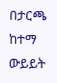በታርጫ ከተማ ውይይት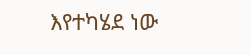እየተካሄደ ነው